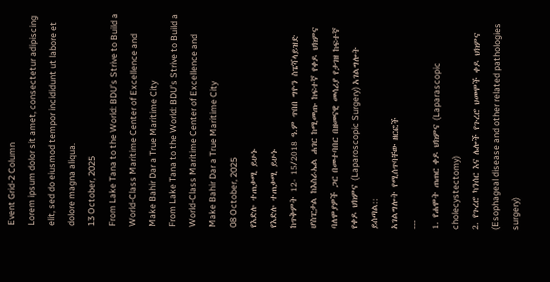Event Grid-2 Column
Lorem ipsum dolor sit amet, consectetur adipiscing elit, sed do eiusmod tempor incididunt ut labore et dolore magna aliqua.
13 October, 2025
From Lake Tana to the World: BDU’s Strive to Build a World-Class Maritime Center of Excellence and Make Bahir Dar a True Maritime City
From Lake Tana to the World: BDU’s Strive to Build a World-Class Maritime Center of Excellence and Make Bahir Dar a True Maritime City
08 October, 2025
የእድሉ ተጠቃሚ ይሁኑ
የእድሉ ተጠቃሚ ይሁኑ
ከጥቅምት 12- 15/2018 ዓ.ም ጥበበ ግዮን ስፔሻላይዝድ ሆስፒታል ከእስራኤል ሐገር ከሚመጡ ከፍተኛ የቀዶ ህክምና ባለሞያዎች ጋር በመተባበር በዘመናዊ መሳሪያ የታገዘ ከፍተኛ የቀዶ ህክምና (Laparoscopic Surgery) አገልግሎት ይሰጣል::
አገልግሎት የሚሰጥባቸው ዘርፎች
---
1. የሐሞት ጠጠር ቀዶ ህክምና (Laparascopic cholecystectomy)
2. የጉረሮ ካንሰር እና ሌሎች የጉረሮ ህመሞች ቀዶ ህክምና (Esophageal disease and other related pathologies surgery)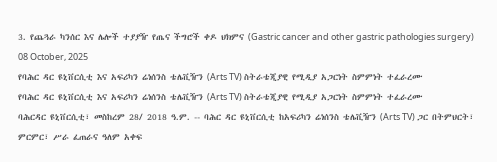3. የጨጓራ ካንሰር እና ሌሎች ተያያዥ የጤና ችግሮች ቀዶ ህክምና (Gastric cancer and other gastric pathologies surgery)
08 October, 2025
የባሕር ዳር ዩኒቨርሲቲ እና አፍሪካን ሬነሰንስ ቴሌቪዥን (Arts TV) ስትራቴጂያዊ የሚዲያ አጋርነት ስምምነት ተፈራረሙ
የባሕር ዳር ዩኒቨርሲቲ እና አፍሪካን ሬነሰንስ ቴሌቪዥን (Arts TV) ስትራቴጂያዊ የሚዲያ አጋርነት ስምምነት ተፈራረሙ
ባሕርዳር ዩኒቨርሲቲ፣ መስከረም 28/ 2018 ዓ.ም. -- ባሕር ዳር ዩኒቨርሲቲ ከአፍሪካን ሬነሰንስ ቴሌቪዥን (Arts TV) ጋር በትምህርት፣ ምርምር፣ ሥራ ፈጠራና ዓለም አቀፍ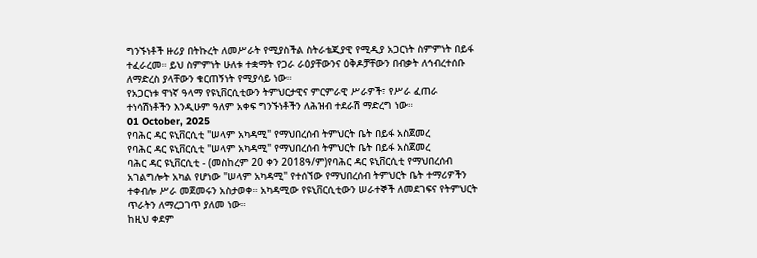ግንኙነቶች ዙሪያ በትኩረት ለመሥራት የሚያስችል ስትራቴጂያዊ የሚዲያ አጋርነት ስምምነት በይፋ ተፈራረመ። ይህ ስምምነት ሁለቱ ተቋማት የጋራ ራዕያቸውንና ዕቅዶቻቸውን በብቃት ለኅብረተሰቡ ለማድረስ ያላቸውን ቁርጠኝነት የሚያሳይ ነው።
የአጋርነቱ ዋነኛ ዓላማ የዩኒቨርሲቲውን ትምህርታዊና ምርምራዊ ሥራዎች፣ የሥራ ፈጠራ ተነሳሽነቶችን እንዲሁም ዓለም አቀፍ ግንኙነቶችን ለሕዝብ ተደራሽ ማድረግ ነው።
01 October, 2025
የባሕር ዳር ዩኒቨርሲቲ "ሠላም አካዳሚ" የማህበረሰብ ትምህርት ቤት በይፋ አስጀመረ
የባሕር ዳር ዩኒቨርሲቲ "ሠላም አካዳሚ" የማህበረሰብ ትምህርት ቤት በይፋ አስጀመረ
ባሕር ዳር ዩኒቨርሲቲ - (መስከረም 20 ቀን 2018ዓ/ም)የባሕር ዳር ዩኒቨርሲቲ የማህበረሰብ አገልግሎት አካል የሆነው "ሠላም አካዳሚ" የተሰኘው የማህበረሰብ ትምህርት ቤት ተማሪዎችን ተቀብሎ ሥራ መጀመሩን አስታወቀ። አካዳሚው የዩኒቨርሲቲውን ሠራተኞች ለመደገፍና የትምህርት ጥራትን ለማረጋገጥ ያለመ ነው።
ከዚህ ቀደም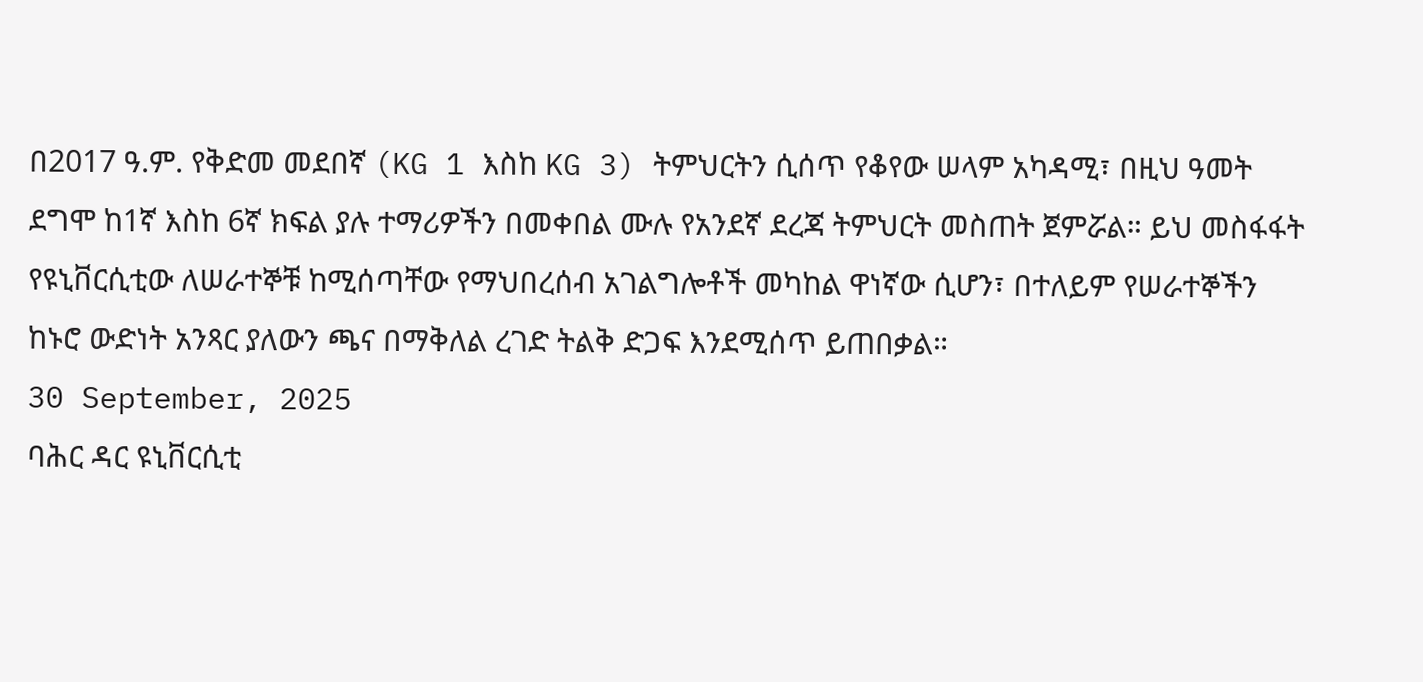በ2017 ዓ.ም. የቅድመ መደበኛ (KG 1 እስከ KG 3) ትምህርትን ሲሰጥ የቆየው ሠላም አካዳሚ፣ በዚህ ዓመት ደግሞ ከ1ኛ እስከ 6ኛ ክፍል ያሉ ተማሪዎችን በመቀበል ሙሉ የአንደኛ ደረጃ ትምህርት መስጠት ጀምሯል። ይህ መስፋፋት የዩኒቨርሲቲው ለሠራተኞቹ ከሚሰጣቸው የማህበረሰብ አገልግሎቶች መካከል ዋነኛው ሲሆን፣ በተለይም የሠራተኞችን ከኑሮ ውድነት አንጻር ያለውን ጫና በማቅለል ረገድ ትልቅ ድጋፍ እንደሚሰጥ ይጠበቃል።
30 September, 2025
ባሕር ዳር ዩኒቨርሲቲ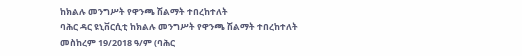ከክልሉ መንግሥት የዋንጫ ሽልማት ተበረከተለት
ባሕር ዳር ዩኒቨርሲቲ ከክልሉ መንግሥት የዋንጫ ሽልማት ተበረከተለት
መስከረም 19/2018 ዓ/ም (ባሕር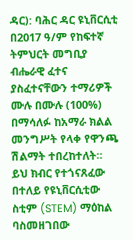ዳር): ባሕር ዳር ዩኒቨርሲቲ በ2017 ዓ/ም የከፍተኛ ትምህርት መግቢያ ብሔራዊ ፈተና ያስፈተናቸውን ተማሪዎች ሙሉ በሙሉ (100%) በማሳለፉ ከአማራ ክልል መንግሥት የላቀ የዋንጫ ሽልማት ተበረከተለት።
ይህ ክብር የተጎናጸፈው በተለይ የዩኒቨርሲቲው ስቲም (STEM) ማዕከል ባስመዘገበው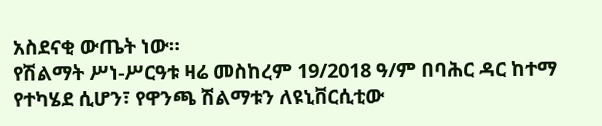አስደናቂ ውጤት ነው።
የሽልማት ሥነ-ሥርዓቱ ዛሬ መስከረም 19/2018 ዓ/ም በባሕር ዳር ከተማ የተካሄደ ሲሆን፣ የዋንጫ ሽልማቱን ለዩኒቨርሲቲው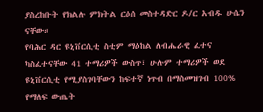ያስረከቡት የክልሉ ምክትል ርዕሰ መስተዳድር ዶ/ር አብዱ ሁሴን ናቸው።
የባሕር ዳር ዩኒቨርሲቲ ስቲም ማዕከል ለብሔራዊ ፈተና ካስፈተናቸው 41 ተማሪዎች ውስጥ፣ ሁሉም ተማሪዎች ወደ ዩኒቨርሲቲ የሚያስገባቸውን ከፍተኛ ነጥብ በማስመዝገብ 100% የማለፍ ውጤት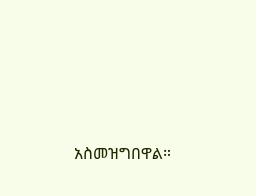አስመዝግበዋል።